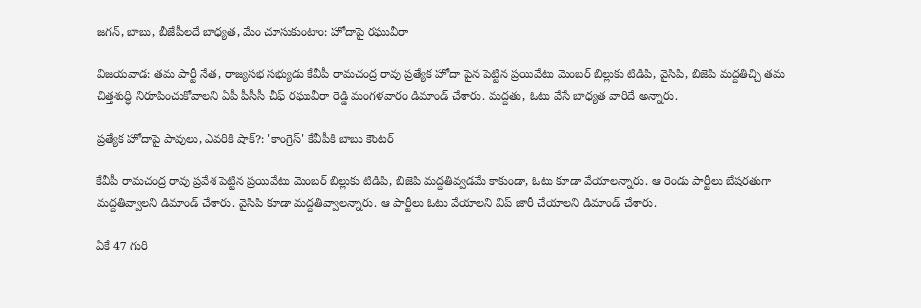జగన్, బాబు, బీజేపీలదే బాధ్యత, మేం చూసుకుంటాం: హోదాపై రఘువీరా

విజయవాడ: తమ పార్టీ నేత, రాజ్యసభ సభ్యుడు కేవీపీ రామచంద్ర రావు ప్రత్యేక హోదా పైన పెట్టిన ప్రయివేటు మెంబర్ బిల్లుకు టిడిపి, వైసిపి, బిజెపి మద్దతిచ్చి తమ చిత్తశుద్ధి నిరూపించుకోవాలని ఏపీ పీసీసీ చీఫ్ రఘువీరా రెడ్డి మంగళవారం డిమాండ్ చేశారు. మద్దతు, ఓటు వేసే బాధ్యత వారిదే అన్నారు.

ప్రత్యేక హోదాపై పావులు, ఎవరికి షాక్?: 'కాంగ్రెస్' కేవీపీకి బాబు కౌంటర్

కేవీపీ రామచంద్ర రావు ప్రవేశ పెట్టిన ప్రయివేటు మెంబర్ బిల్లుకు టిడిపి, బిజెపి మద్దతివ్వడమే కాకుండా, ఓటు కూడా వేయాలన్నారు. ఆ రెండు పార్టీలు బేషరతుగా మద్దతివ్వాలని డిమాండ్ చేశారు. వైసిపి కూడా మద్దతివ్వాలన్నారు. ఆ పార్టీలు ఓటు వేయాలని విప్ జారీ చేయాలని డిమాండ్ చేశారు.

ఏకే 47 గురి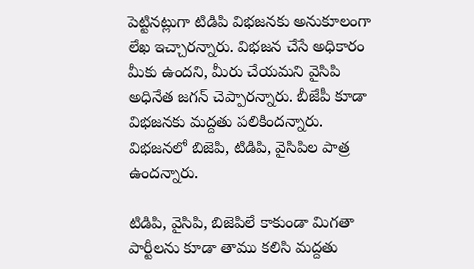పెట్టినట్లుగా టిడిపి విభజనకు అనుకూలంగా లేఖ ఇచ్చారన్నారు. విభజన చేసే అధికారం మీకు ఉందని, మీరు చేయమని వైసిపి అధినేత జగన్ చెప్పారన్నారు. బీజేపీ కూడా విభజనకు మద్దతు పలికిందన్నారు. విభజనలో బిజెపి, టిడిపి, వైసిపిల పాత్ర ఉందన్నారు.

టిడిపి, వైసిపి, బిజెపిలే కాకుండా మిగతా పార్టీలను కూడా తాము కలిసి మద్దతు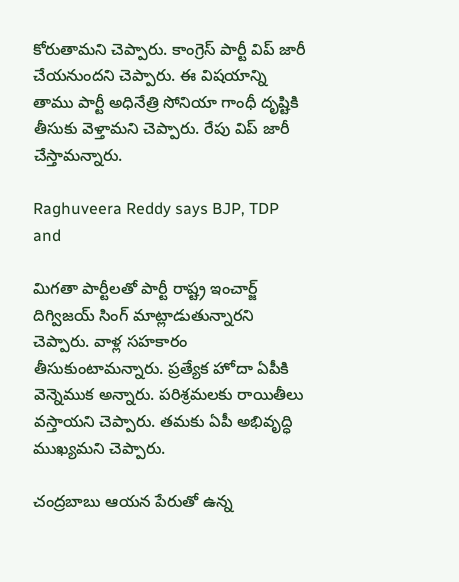కోరుతామని చెప్పారు. కాంగ్రెస్ పార్టీ విప్ జారీ చేయనుందని చెప్పారు. ఈ విషయాన్ని తాము పార్టీ అధినేత్రి సోనియా గాంధీ దృష్టికి తీసుకు వెళ్తామని చెప్పారు. రేపు విప్ జారీ చేస్తామన్నారు.

Raghuveera Reddy says BJP, TDP and

మిగతా పార్టీలతో పార్టీ రాష్ట్ర ఇంచార్జ్ దిగ్విజయ్ సింగ్ మాట్లాడుతున్నారని చెప్పారు. వాళ్ల సహకారం తీసుకుంటామన్నారు. ప్రత్యేక హోదా ఏపీకి వెన్నెముక అన్నారు. పరిశ్రమలకు రాయితీలు వస్తాయని చెప్పారు. తమకు ఏపీ అభివృద్ధి ముఖ్యమని చెప్పారు.

చంద్రబాబు ఆయన పేరుతో ఉన్న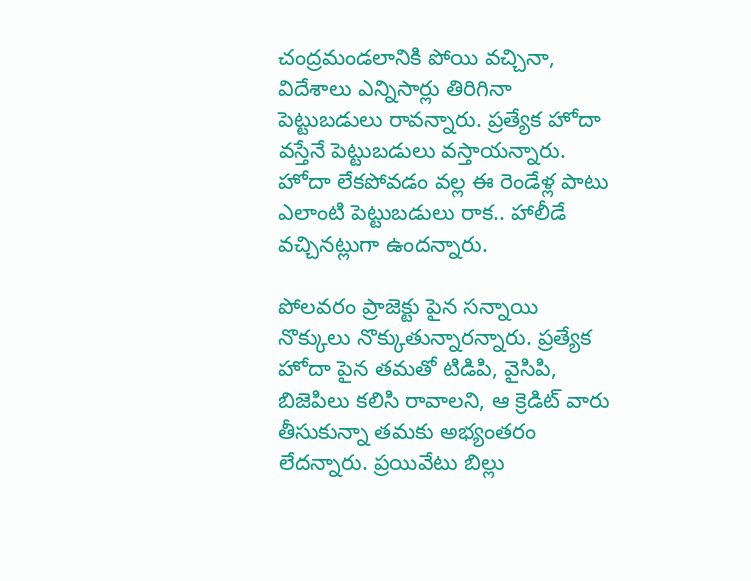చంద్రమండలానికి పోయి వచ్చినా, విదేశాలు ఎన్నిసార్లు తిరిగినా పెట్టుబడులు రావన్నారు. ప్రత్యేక హోదా వస్తేనే పెట్టుబడులు వస్తాయన్నారు. హోదా లేకపోవడం వల్ల ఈ రెండేళ్ల పాటు ఎలాంటి పెట్టుబడులు రాక.. హాలీడే వచ్చినట్లుగా ఉందన్నారు.

పోలవరం ప్రాజెక్టు పైన సన్నాయి నొక్కులు నొక్కుతున్నారన్నారు. ప్రత్యేక హోదా పైన తమతో టిడిపి, వైసిపి, బిజెపిలు కలిసి రావాలని, ఆ క్రెడిట్ వారు తీసుకున్నా తమకు అభ్యంతరం లేదన్నారు. ప్రయివేటు బిల్లు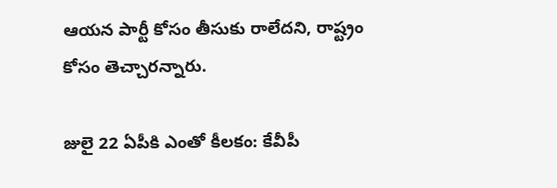ఆయన పార్టీ కోసం తీసుకు రాలేదని, రాష్ట్రం కోసం తెచ్చారన్నారు.

జులై 22 ఏపీకి ఎంతో కీలకం: కేవీపీ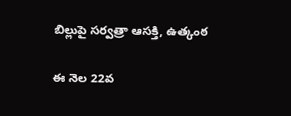బిల్లుపై సర్వత్రా ఆసక్తి, ఉత్కంఠ

ఈ నెల 22వ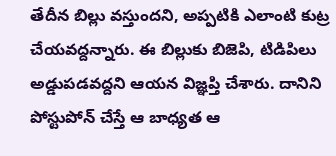తేదీన బిల్లు వస్తుందని, అప్పటికి ఎలాంటి కుట్ర చేయవద్దన్నారు. ఈ బిల్లుకు బిజెపి, టిడిపిలు అడ్డుపడవద్దని ఆయన విజ్ఞప్తి చేశారు. దానిని పోస్టుపోన్ చేస్తే ఆ బాధ్యత ఆ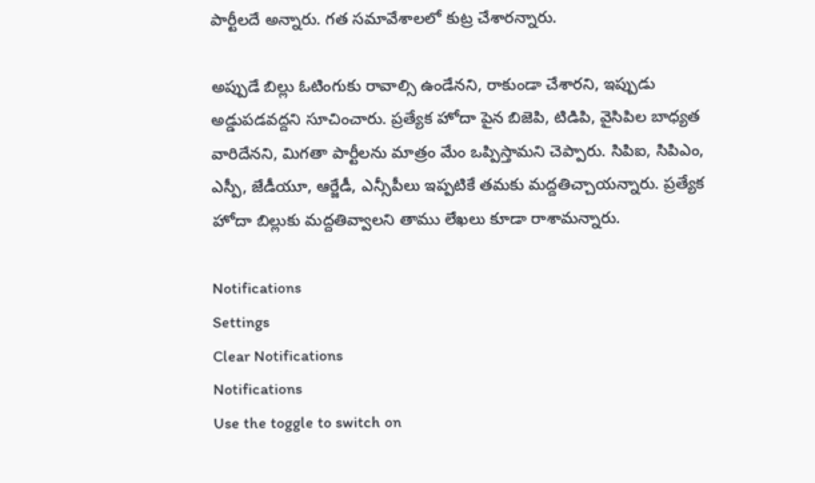పార్టీలదే అన్నారు. గత సమావేశాలలో కుట్ర చేశారన్నారు.

అప్పుడే బిల్లు ఓటింగుకు రావాల్సి ఉండేనని, రాకుండా చేశారని, ఇప్పుడు అడ్డుపడవద్దని సూచించారు. ప్రత్యేక హోదా పైన బిజెపి, టిడిపి, వైసిపిల బాధ్యత వారిదేనని, మిగతా పార్టీలను మాత్రం మేం ఒప్పిస్తామని చెప్పారు. సిపిఐ, సిపిఎం, ఎస్పీ, జేడీయూ, ఆర్జేడీ, ఎన్సీపీలు ఇప్పటికే తమకు మద్దతిచ్చాయన్నారు. ప్రత్యేక హోదా బిల్లుకు మద్దతివ్వాలని తాము లేఖలు కూడా రాశామన్నారు.

Notifications
Settings
Clear Notifications
Notifications
Use the toggle to switch on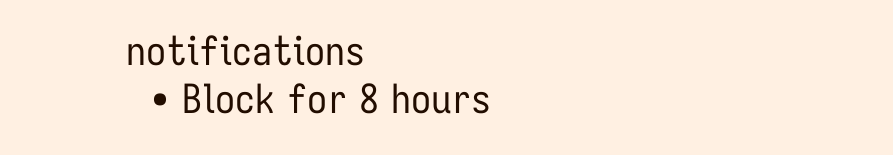notifications
  • Block for 8 hours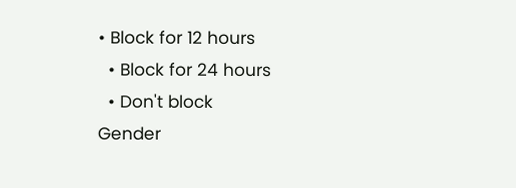• Block for 12 hours
  • Block for 24 hours
  • Don't block
Gender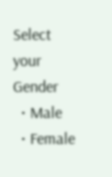Select your Gender
  • Male
  • Female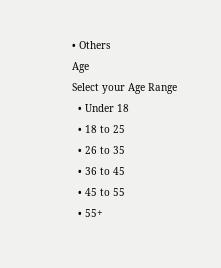• Others
Age
Select your Age Range
  • Under 18
  • 18 to 25
  • 26 to 35
  • 36 to 45
  • 45 to 55
  • 55+